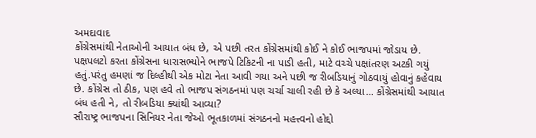અમદાવાદ
કોંગ્રેસમાંથી નેતાઓની આયાત બંધ છે, એ પછી તરત કોંગ્રેસમાંથી કોઈ ને કોઈ ભાજપમાં જોડાય છે. પક્ષપલટો કરતા કોંગ્રેસના ધારાસભ્યોને ભાજપે ટિકિટની ના પાડી હતી, માટે વચ્ચે પક્ષાંતરણ અટકી ગયું હતું.પરંતુ હમણાં જ દિલ્હીથી એક મોટા નેતા આવી ગયા અને પછી જ રીબડિયાનું ગોઠવાયું હોવાનું કહેવાય છે. કોંગ્રેસ તો ઠીક, પણ હવે તો ભાજપ સંગઠનમાં પણ ચર્ચા ચાલી રહી છે કે અલ્યા… કોંગ્રેસમાંથી આયાત બંધ હતી ને, તો રીબડિયા ક્યાંથી આવ્યા?
સૌરાષ્ટ્ર ભાજપના સિનિયર નેતા જેઓ ભૂતકાળમાં સંગઠનનો મહત્ત્વનો હોદ્દો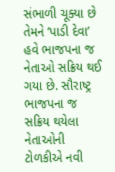સંભાળી ચૂક્યા છે તેમને ‘પાડી દેવા’ હવે ભાજપના જ નેતાઓ સક્રિય થઈ ગયા છે. સૌરાષ્ટ્ર ભાજપના જ સક્રિય થયેલા નેતાઓની ટોળકીએ નવી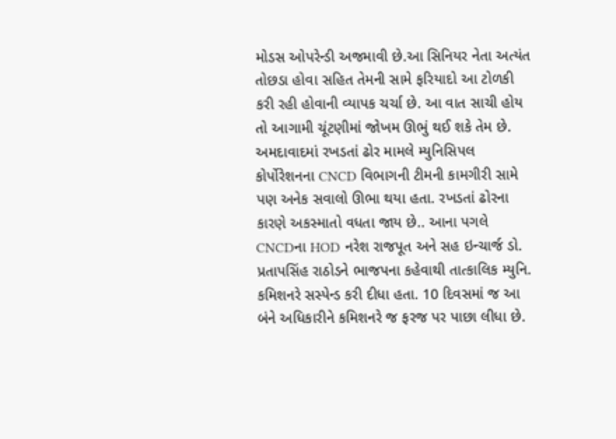મોડસ ઓપરેન્ડી અજમાવી છે.આ સિનિયર નેતા અત્યંત તોછડા હોવા સહિત તેમની સામે ફરિયાદો આ ટોળકી કરી રહી હોવાની વ્યાપક ચર્ચા છે. આ વાત સાચી હોય તો આગામી ચૂંટણીમાં જોખમ ઊભું થઈ શકે તેમ છે.
અમદાવાદમાં રખડતાં ઢોર મામલે મ્યુનિસિપલ કોર્પોરેશનના CNCD વિભાગની ટીમની કામગીરી સામે પણ અનેક સવાલો ઊભા થયા હતા. રખડતાં ઢોરના કારણે અકસ્માતો વધતા જાય છે.. આના પગલે CNCDના HOD નરેશ રાજપૂત અને સહ ઇન્ચાર્જ ડો. પ્રતાપસિંહ રાઠોડને ભાજપના કહેવાથી તાત્કાલિક મ્યુનિ. કમિશનરે સસ્પેન્ડ કરી દીધા હતા. 10 દિવસમાં જ આ બંને અધિકારીને કમિશનરે જ ફરજ પર પાછા લીધા છે.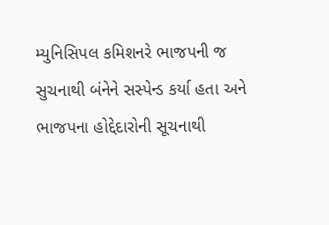મ્યુનિસિપલ કમિશનરે ભાજપની જ સુચનાથી બંનેને સસ્પેન્ડ કર્યા હતા અને ભાજપના હોદ્દેદારોની સૂચનાથી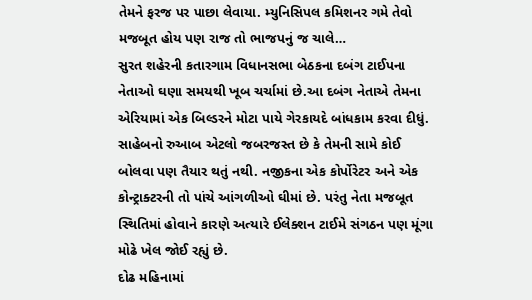તેમને ફરજ પર પાછા લેવાયા. મ્યુનિસિપલ કમિશનર ગમે તેવો મજબૂત હોય પણ રાજ તો ભાજપનું જ ચાલે…
સુરત શહેરની કતારગામ વિધાનસભા બેઠકના દબંગ ટાઈપના નેતાઓ ઘણા સમયથી ખૂબ ચર્ચામાં છે.આ દબંગ નેતાએ તેમના એરિયામાં એક બિલ્ડરને મોટા પાયે ગેરકાયદે બાંધકામ કરવા દીધું. સાહેબનો રુઆબ એટલો જબરજસ્ત છે કે તેમની સામે કોઈ બોલવા પણ તૈયાર થતું નથી. નજીકના એક કોર્પોરેટર અને એક કોન્ટ્રાક્ટરની તો પાંચે આંગળીઓ ઘીમાં છે. પરંતુ નેતા મજબૂત સ્થિતિમાં હોવાને કારણે અત્યારે ઈલેક્શન ટાઈમે સંગઠન પણ મૂંગા મોઢે ખેલ જોઈ રહ્યું છે.
દોઢ મહિનામાં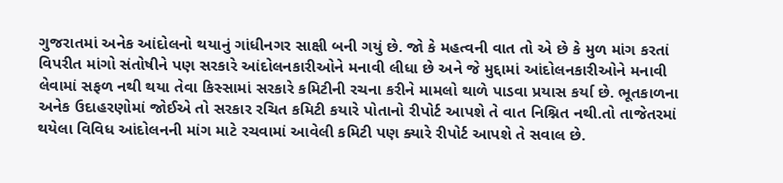ગુજરાતમાં અનેક આંદોલનો થયાનું ગાંધીનગર સાક્ષી બની ગયું છે. જો કે મહત્વની વાત તો એ છે કે મુળ માંગ કરતાં વિપરીત માંગો સંતોષીને પણ સરકારે આંદોલનકારીઓને મનાવી લીધા છે અને જે મુદ્દામાં આંદોલનકારીઓને મનાવી લેવામાં સફળ નથી થયા તેવા કિસ્સામાં સરકારે કમિટીની રચના કરીને મામલો થાળે પાડવા પ્રયાસ કર્યા છે. ભૂતકાળના અનેક ઉદાહરણોમાં જોઈએ તો સરકાર રચિત કમિટી કયારે પોતાનો રીપોર્ટ આપશે તે વાત નિશ્નિત નથી.તો તાજેતરમાં થયેલા વિવિધ આંદોલનની માંગ માટે રચવામાં આવેલી કમિટી પણ ક્યારે રીપોર્ટ આપશે તે સવાલ છે.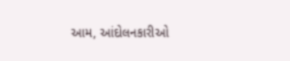આમ, આંદોલનકારીઓ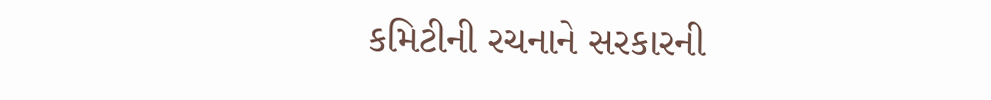કમિટીની રચનાને સરકારની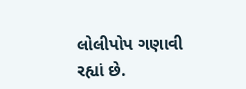લોલીપોપ ગણાવી રહ્યાં છે.